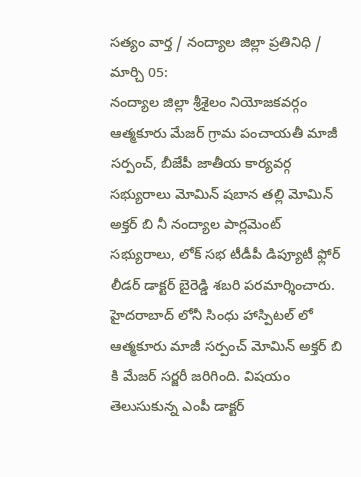సత్యం వార్త / నంద్యాల జిల్లా ప్రతినిధి / మార్చి 05:
నంద్యాల జిల్లా శ్రీశైలం నియోజకవర్గం ఆత్మకూరు మేజర్ గ్రామ పంచాయతీ మాజీ సర్పంచ్, బీజేపీ జాతీయ కార్యవర్గ సభ్యురాలు మోమిన్ షబాన తల్లి మోమిన్ అక్తర్ బి నీ నంద్యాల పార్లమెంట్ సభ్యురాలు, లోక్ సభ టీడీపీ డిప్యూటీ ఫ్లోర్ లీడర్ డాక్టర్ బైరెడ్డి శబరి పరమార్శించారు.
హైదరాబాద్ లోనీ సింధు హాస్పిటల్ లో ఆత్మకూరు మాజీ సర్పంచ్ మోమిన్ అక్తర్ బి కి మేజర్ సర్జరీ జరిగింది. విషయం తెలుసుకున్న ఎంపీ డాక్టర్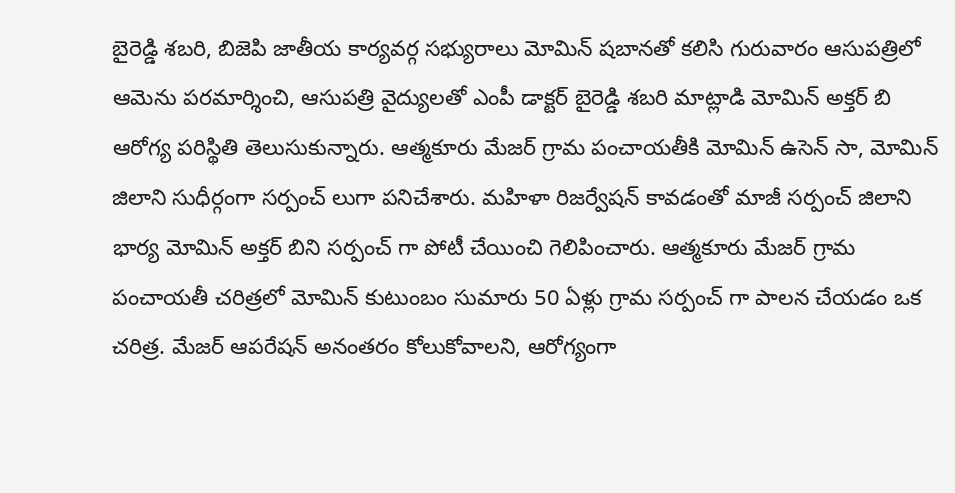బైరెడ్డి శబరి, బిజెపి జాతీయ కార్యవర్గ సభ్యురాలు మోమిన్ షబానతో కలిసి గురువారం ఆసుపత్రిలో ఆమెను పరమార్శించి, ఆసుపత్రి వైద్యులతో ఎంపీ డాక్టర్ బైరెడ్డి శబరి మాట్లాడి మోమిన్ అక్తర్ బి ఆరోగ్య పరిస్థితి తెలుసుకున్నారు. ఆత్మకూరు మేజర్ గ్రామ పంచాయతీకి మోమిన్ ఉసెన్ సా, మోమిన్ జిలాని సుధీర్గంగా సర్పంచ్ లుగా పనిచేశారు. మహిళా రిజర్వేషన్ కావడంతో మాజీ సర్పంచ్ జిలాని భార్య మోమిన్ అక్తర్ బిని సర్పంచ్ గా పోటీ చేయించి గెలిపించారు. ఆత్మకూరు మేజర్ గ్రామ పంచాయతీ చరిత్రలో మోమిన్ కుటుంబం సుమారు 50 ఏళ్లు గ్రామ సర్పంచ్ గా పాలన చేయడం ఒక చరిత్ర. మేజర్ ఆపరేషన్ అనంతరం కోలుకోవాలని, ఆరోగ్యంగా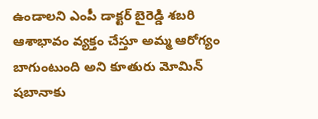ఉండాలని ఎంపీ డాక్టర్ బైరెడ్డి శబరి ఆశాభావం వ్యక్తం చేస్తూ అమ్మ ఆరోగ్యం బాగుంటుంది అని కూతురు మోమిన్ షబానాకు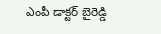ఎంపీ డాక్టర్ బైరెడ్డి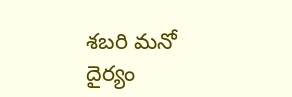శబరి మనో దైర్యం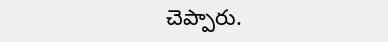చెప్పారు.